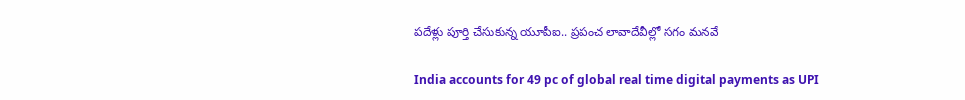పదేళ్లు పూర్తి చేసుకున్న యూపీఐ.. ప్రపంచ లావాదేవీల్లో సగం మనవే

India accounts for 49 pc of global real time digital payments as UPI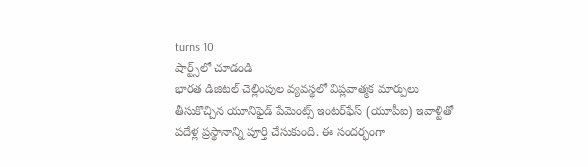turns 10
షార్ట్స్‌లో చూడండి
భారత డిజిటల్ చెల్లింపుల వ్యవస్థలో విప్లవాత్మక మార్పులు తీసుకొచ్చిన యూనిఫైడ్ పేమెంట్స్ ఇంటర్‌ఫేస్ (యూపీఐ) ఇవాళ్టితో పదేళ్ల ప్రస్థానాన్ని పూర్తి చేసుకుంది. ఈ సందర్భంగా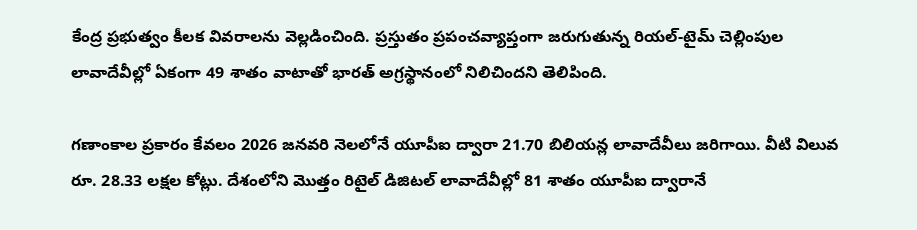కేంద్ర ప్రభుత్వం కీలక వివరాలను వెల్లడించింది. ప్రస్తుతం ప్రపంచవ్యాప్తంగా జరుగుతున్న రియల్-టైమ్ చెల్లింపుల లావాదేవీల్లో ఏకంగా 49 శాతం వాటాతో భారత్ అగ్రస్థానంలో నిలిచిందని తెలిపింది.

గణాంకాల ప్రకారం కేవలం 2026 జనవరి నెలలోనే యూపీఐ ద్వారా 21.70 బిలియన్ల లావాదేవీలు జరిగాయి. వీటి విలువ రూ. 28.33 లక్షల కోట్లు. దేశంలోని మొత్తం రిటైల్ డిజిటల్ లావాదేవీల్లో 81 శాతం యూపీఐ ద్వారానే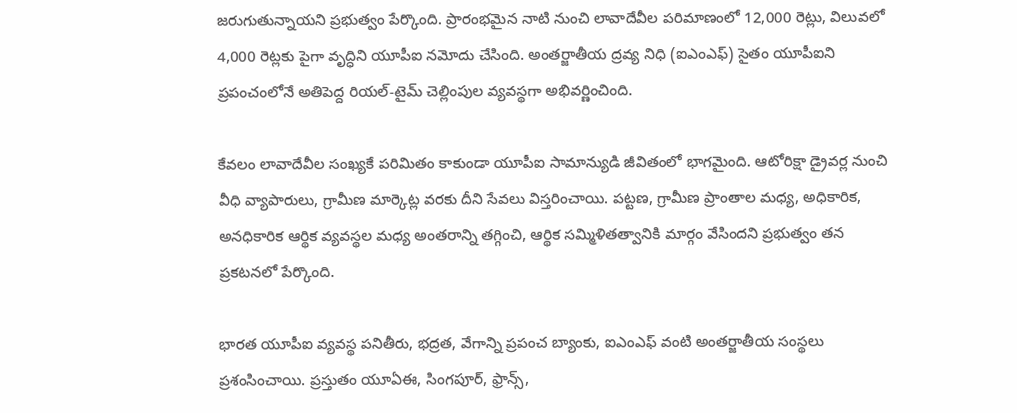జరుగుతున్నాయని ప్రభుత్వం పేర్కొంది. ప్రారంభమైన నాటి నుంచి లావాదేవీల పరిమాణంలో 12,000 రెట్లు, విలువలో 4,000 రెట్లకు పైగా వృద్ధిని యూపీఐ నమోదు చేసింది. అంతర్జాతీయ ద్రవ్య నిధి (ఐఎంఎఫ్‌) సైతం యూపీఐని ప్రపంచంలోనే అతిపెద్ద రియల్-టైమ్ చెల్లింపుల వ్యవస్థగా అభివర్ణించింది.

కేవలం లావాదేవీల సంఖ్యకే పరిమితం కాకుండా యూపీఐ సామాన్యుడి జీవితంలో భాగమైంది. ఆటోరిక్షా డ్రైవర్ల నుంచి వీధి వ్యాపారులు, గ్రామీణ మార్కెట్ల వరకు దీని సేవలు విస్తరించాయి. పట్టణ, గ్రామీణ ప్రాంతాల మధ్య, అధికారిక, అనధికారిక ఆర్థిక వ్యవస్థల మధ్య అంతరాన్ని తగ్గించి, ఆర్థిక సమ్మిళితత్వానికి మార్గం వేసిందని ప్రభుత్వం తన ప్రకటనలో పేర్కొంది.

భారత యూపీఐ వ్యవస్థ పనితీరు, భద్రత, వేగాన్ని ప్రపంచ బ్యాంకు, ఐఎంఎఫ్‌ వంటి అంతర్జాతీయ సంస్థలు ప్రశంసించాయి. ప్రస్తుతం యూఏఈ, సింగపూర్, ఫ్రాన్స్,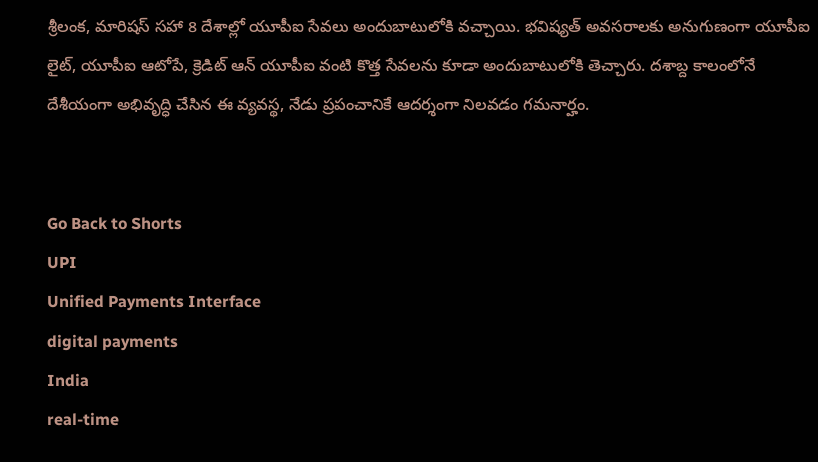శ్రీలంక, మారిషస్ సహా 8 దేశాల్లో యూపీఐ సేవలు అందుబాటులోకి వచ్చాయి. భవిష్యత్ అవసరాలకు అనుగుణంగా యూపీఐ లైట్, యూపీఐ ఆటోపే, క్రెడిట్ ఆన్ యూపీఐ వంటి కొత్త సేవలను కూడా అందుబాటులోకి తెచ్చారు. దశాబ్ద కాలంలోనే దేశీయంగా అభివృద్ధి చేసిన ఈ వ్యవస్థ, నేడు ప్రపంచానికే ఆదర్శంగా నిలవడం గమనార్హం.


Go Back to Shorts
UPI
Unified Payments Interface
digital payments
India
real-time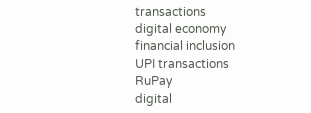transactions
digital economy
financial inclusion
UPI transactions
RuPay
digital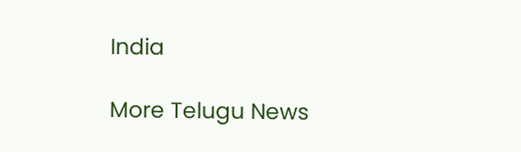India

More Telugu News